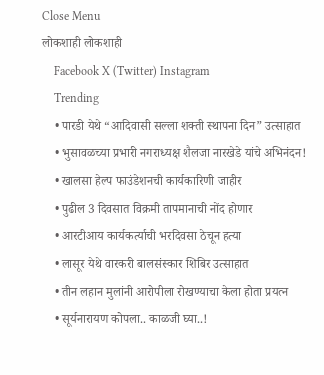Close Menu
लोकशाही लोकशाही
    Facebook X (Twitter) Instagram
    Trending
    • पारडी येथे “आदिवासी सल्ला शक्ती स्थापना दिन” उत्साहात
    • भुसावळच्या प्रभारी नगराध्यक्ष शैलजा नारखेडे यांचे अभिनंदन!
    • खालसा हेल्प फाउंडेशनची कार्यकारिणी जाहीर
    • पुढील 3 दिवसात विक्रमी तापमानाची नोंद होणार
    • आरटीआय कार्यकर्त्याची भरदिवसा ठेचून हत्या
    • लासूर येथे वारकरी बालसंस्कार शिबिर उत्साहात
    • तीन लहान मुलांनी आरोपीला रोखण्याचा केला होता प्रयत्न
    • सूर्यनारायण कोपला.. काळजी घ्या..!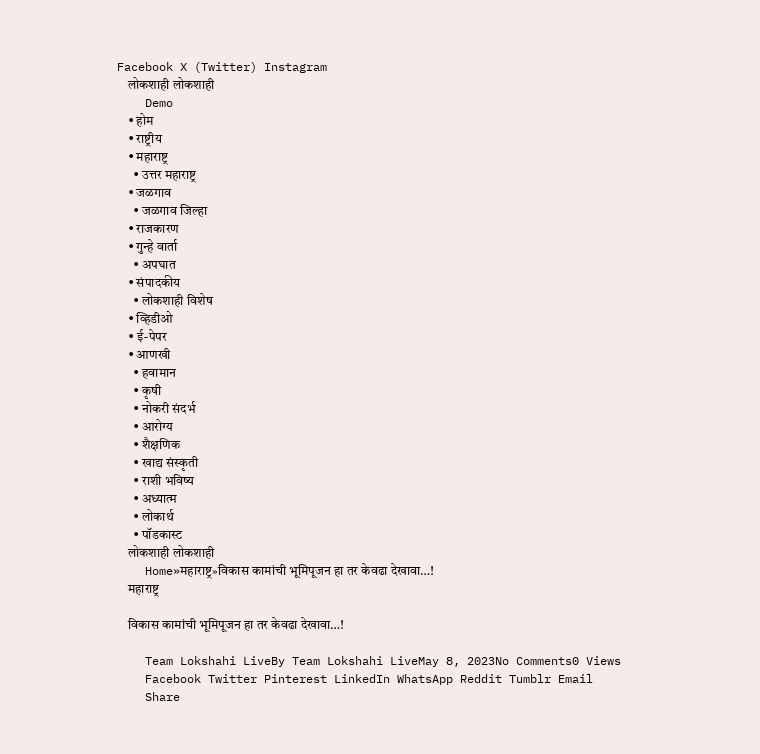Facebook X (Twitter) Instagram
    लोकशाही लोकशाही
    Demo
    • होम
    • राष्ट्रीय
    • महाराष्ट्र
      • उत्तर महाराष्ट्र
    • जळगाव
      • जळगाव जिल्हा
    • राजकारण
    • गुन्हे वार्ता
      • अपघात
    • संपादकीय
      • लोकशाही विशेष
    • व्हिडीओ
    • ई-पेपर
    • आणखी
      • हवामान
      • कृषी
      • नोकरी संदर्भ
      • आरोग्य
      • शैक्षणिक
      • खाद्य संस्कृती
      • राशी भविष्य
      • अध्यात्म
      • लोकार्थ
      • पॉडकास्ट
    लोकशाही लोकशाही
    Home»महाराष्ट्र»विकास कामांची भूमिपूजन हा तर केवढा देखावा…!
    महाराष्ट्र

    विकास कामांची भूमिपूजन हा तर केवढा देखावा…!

    Team Lokshahi LiveBy Team Lokshahi LiveMay 8, 2023No Comments0 Views
    Facebook Twitter Pinterest LinkedIn WhatsApp Reddit Tumblr Email
    Share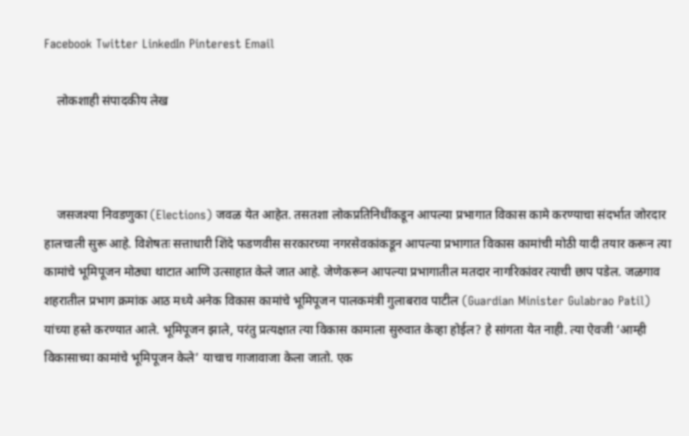Facebook Twitter LinkedIn Pinterest Email

    लोकशाही संपादकीय लेख



    जसजश्या निवडणुका (Elections) जवळ येत आहेत. तसतशा लोकप्रतिनिधींकडून आपल्या प्रभागात विकास कामे करण्याचा संदर्भात जोरदार हालचाली सुरू आहे. विशेषतः सत्ताधारी शिंदे फडणवीस सरकारच्या नगरसेवकांकडून आपल्या प्रभागात विकास कामांची मोठी यादी तयार करून त्या कामांचे भूमिपूजन मोठ्या थाटात आणि उत्साहात केले जात आहे. जेणेकरून आपल्या प्रभागातील मतदार नागरिकांवर त्याची छाप पडेल. जळगाव शहरातील प्रभाग क्रमांक आठ मध्ये अनेक विकास कामांचे भूमिपूजन पालकमंत्री गुलाबराव पाटील (Guardian Minister Gulabrao Patil) यांच्या हस्ते करण्यात आले. भूमिपूजन झाले, परंतु प्रत्यक्षात त्या विकास कामाला सुरुवात केव्हा होईल? हे सांगता येत नाही. त्या ऐवजी ‘आम्ही विकासाच्या कामांचे भूमिपूजन केले’ याचाच गाजावाजा केला जातो. एक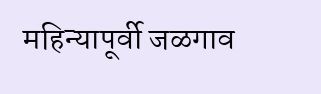महिन्यापूर्वी जळगाव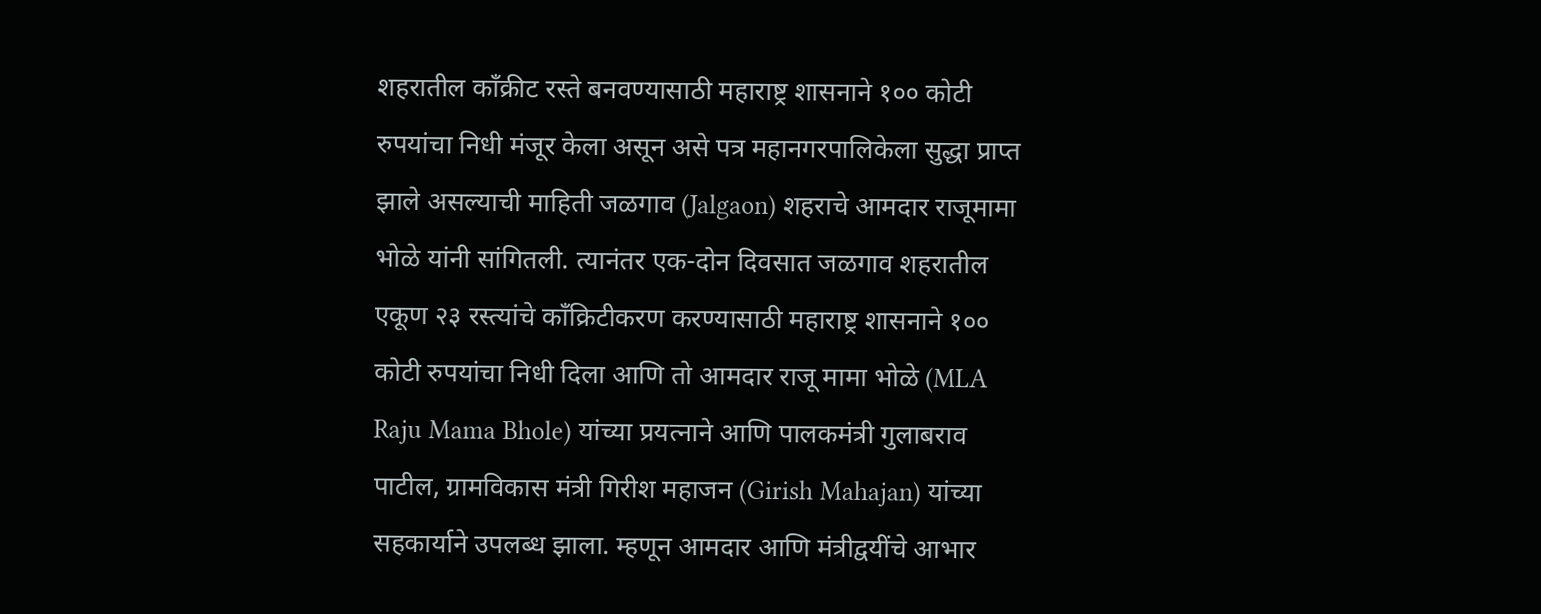शहरातील काँक्रीट रस्ते बनवण्यासाठी महाराष्ट्र शासनाने १०० कोटी रुपयांचा निधी मंजूर केला असून असे पत्र महानगरपालिकेला सुद्धा प्राप्त झाले असल्याची माहिती जळगाव (Jalgaon) शहराचे आमदार राजूमामा भोळे यांनी सांगितली. त्यानंतर एक-दोन दिवसात जळगाव शहरातील एकूण २३ रस्त्यांचे काँक्रिटीकरण करण्यासाठी महाराष्ट्र शासनाने १०० कोटी रुपयांचा निधी दिला आणि तो आमदार राजू मामा भोळे (MLA Raju Mama Bhole) यांच्या प्रयत्नाने आणि पालकमंत्री गुलाबराव पाटील, ग्रामविकास मंत्री गिरीश महाजन (Girish Mahajan) यांच्या सहकार्याने उपलब्ध झाला. म्हणून आमदार आणि मंत्रीद्वयींचे आभार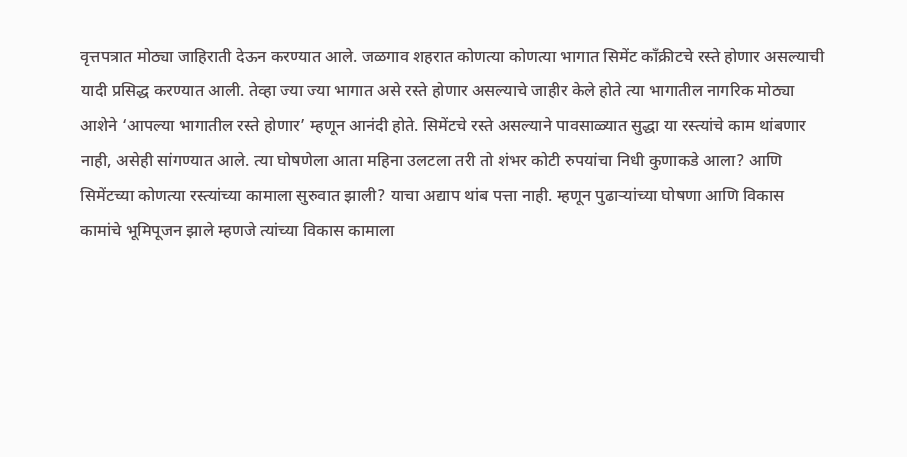वृत्तपत्रात मोठ्या जाहिराती देऊन करण्यात आले. जळगाव शहरात कोणत्या कोणत्या भागात सिमेंट काँक्रीटचे रस्ते होणार असल्याची यादी प्रसिद्ध करण्यात आली. तेव्हा ज्या ज्या भागात असे रस्ते होणार असल्याचे जाहीर केले होते त्या भागातील नागरिक मोठ्या आशेने ‘आपल्या भागातील रस्ते होणार’ म्हणून आनंदी होते. सिमेंटचे रस्ते असल्याने पावसाळ्यात सुद्धा या रस्त्यांचे काम थांबणार नाही, असेही सांगण्यात आले. त्या घोषणेला आता महिना उलटला तरी तो शंभर कोटी रुपयांचा निधी कुणाकडे आला? आणि सिमेंटच्या कोणत्या रस्त्यांच्या कामाला सुरुवात झाली? याचा अद्याप थांब पत्ता नाही. म्हणून पुढाऱ्यांच्या घोषणा आणि विकास कामांचे भूमिपूजन झाले म्हणजे त्यांच्या विकास कामाला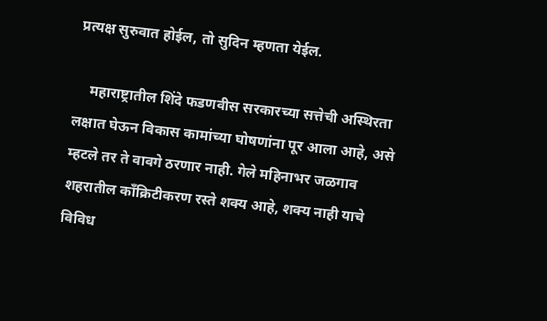प्रत्यक्ष सुरुवात होईल, तो सुदिन म्हणता येईल.

    महाराष्ट्रातील शिंदे फडणवीस सरकारच्या सत्तेची अस्थिरता लक्षात घेऊन विकास कामांच्या घोषणांना पूर आला आहे, असे म्हटले तर ते वावगे ठरणार नाही. गेले महिनाभर जळगाव शहरातील कॉंक्रिटीकरण रस्ते शक्य आहे, शक्य नाही याचे विविध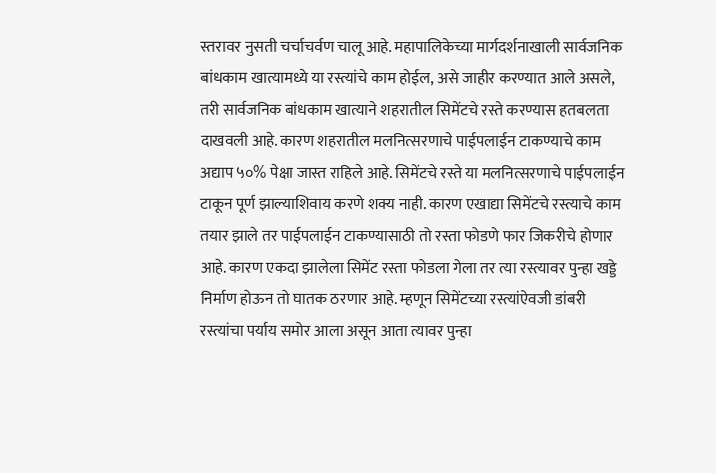स्तरावर नुसती चर्चाचर्वण चालू आहे. महापालिकेच्या मार्गदर्शनाखाली सार्वजनिक बांधकाम खात्यामध्ये या रस्त्यांचे काम होईल, असे जाहीर करण्यात आले असले, तरी सार्वजनिक बांधकाम खात्याने शहरातील सिमेंटचे रस्ते करण्यास हतबलता दाखवली आहे. कारण शहरातील मलनित्सरणाचे पाईपलाईन टाकण्याचे काम अद्याप ५०% पेक्षा जास्त राहिले आहे. सिमेंटचे रस्ते या मलनित्सरणाचे पाईपलाईन टाकून पूर्ण झाल्याशिवाय करणे शक्य नाही. कारण एखाद्या सिमेंटचे रस्त्याचे काम तयार झाले तर पाईपलाईन टाकण्यासाठी तो रस्ता फोडणे फार जिकरीचे होणार आहे. कारण एकदा झालेला सिमेंट रस्ता फोडला गेला तर त्या रस्त्यावर पुन्हा खड्डे निर्माण होऊन तो घातक ठरणार आहे. म्हणून सिमेंटच्या रस्त्यांऐवजी डांबरी रस्त्यांचा पर्याय समोर आला असून आता त्यावर पुन्हा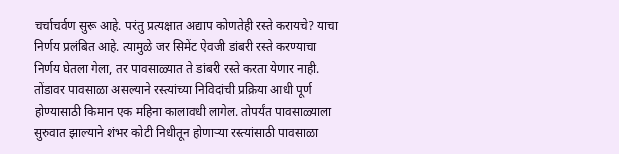चर्चाचर्वण सुरू आहे. परंतु प्रत्यक्षात अद्याप कोणतेही रस्ते करायचे? याचा निर्णय प्रलंबित आहे. त्यामुळे जर सिमेंट ऐवजी डांबरी रस्ते करण्याचा निर्णय घेतला गेला, तर पावसाळ्यात ते डांबरी रस्ते करता येणार नाही. तोंडावर पावसाळा असल्याने रस्त्यांच्या निविदांची प्रक्रिया आधी पूर्ण होण्यासाठी किमान एक महिना कालावधी लागेल. तोपर्यंत पावसाळ्याला सुरुवात झाल्याने शंभर कोटी निधीतून होणाऱ्या रस्त्यांसाठी पावसाळा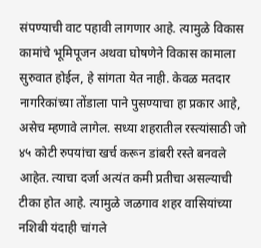संपण्याची वाट पहावी लागणार आहे. त्यामुळे विकास कामांचे भूमिपूजन अथवा घोषणेने विकास कामाला सुरुवात होईल, हे सांगता येत नाही. केवळ मतदार नागरिकांच्या तोंडाला पाने पुसण्याचा हा प्रकार आहे, असेच म्हणावे लागेल. सध्या शहरातील रस्त्यांसाठी जो ४५ कोटी रुपयांचा खर्च करून डांबरी रस्ते बनवले आहेत. त्याचा दर्जा अत्यंत कमी प्रतीचा असल्याची टीका होत आहे. त्यामुळे जळगाव शहर वासियांच्या नशिबी यंदाही चांगले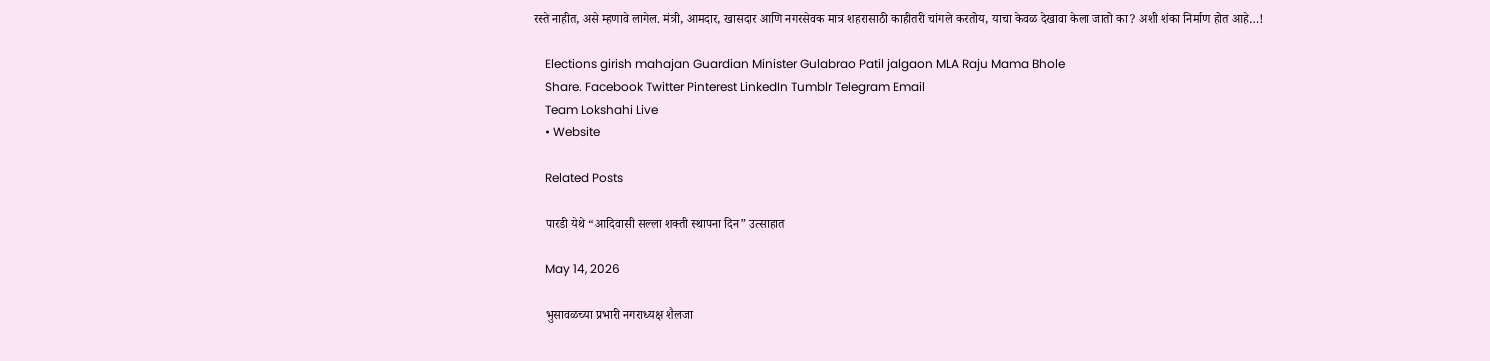रस्ते नाहीत, असे म्हणावे लागेल. मंत्री, आमदार, खासदार आणि नगरसेवक मात्र शहरासाठी काहीतरी चांगले करतोय, याचा केवळ देखावा केला जातो का? अशी शंका निर्माण होत आहे…!

    Elections girish mahajan Guardian Minister Gulabrao Patil jalgaon MLA Raju Mama Bhole
    Share. Facebook Twitter Pinterest LinkedIn Tumblr Telegram Email
    Team Lokshahi Live
    • Website

    Related Posts

    पारडी येथे “आदिवासी सल्ला शक्ती स्थापना दिन” उत्साहात

    May 14, 2026

    भुसावळच्या प्रभारी नगराध्यक्ष शैलजा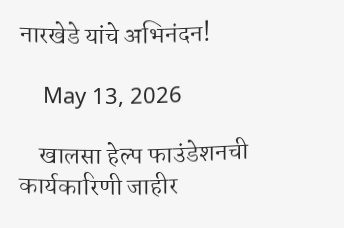नारखेडे यांचे अभिनंदन!

    May 13, 2026

    खालसा हेल्प फाउंडेशनची कार्यकारिणी जाहीर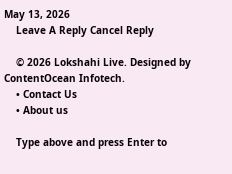May 13, 2026
    Leave A Reply Cancel Reply

    © 2026 Lokshahi Live. Designed by ContentOcean Infotech.
    • Contact Us
    • About us

    Type above and press Enter to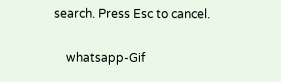search. Press Esc to cancel.

    whatsapp-Gif